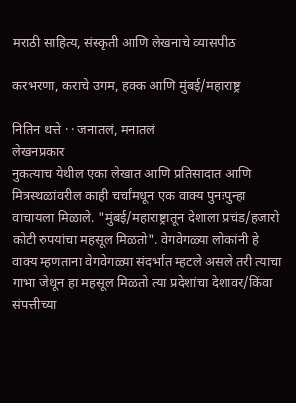मराठी साहित्य, संस्कृती आणि लेखनाचे व्यासपीठ

करभरणा, कराचे उगम, हक्क आणि मुंबई/महाराष्ट्र

नितिन थत्ते · · जनातलं, मनातलं
लेखनप्रकार
नुकत्याच येथील एका लेखात आणि प्रतिसादात आणि मित्रस्थळांवरील काही चर्चांमधून एक वाक्य पुनःपुन्हा वाचायला मिळाले. "मुंबई/महाराष्ट्रातून देशाला प्रचंड/हजारो कोटी रुपयांचा महसूल मिळतो". वेगवेगळ्या लोकांनी हे वाक्य म्हणताना वेगवेगळ्या संदर्भात म्हटले असले तरी त्याचा गाभा जेथून हा महसूल मिळतो त्या प्रदेशांचा देशावर/किंवा संपत्तीच्या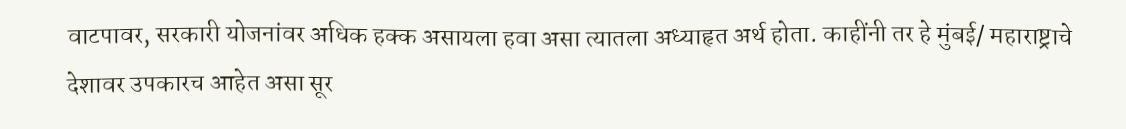वाटपावर, सरकारी योजनांवर अधिक हक्क असायला हवा असा त्यातला अध्याहृत अर्थ होता. काहींनी तर हे मुंबई/ महाराष्ट्राचे देशावर उपकारच आहेत असा सूर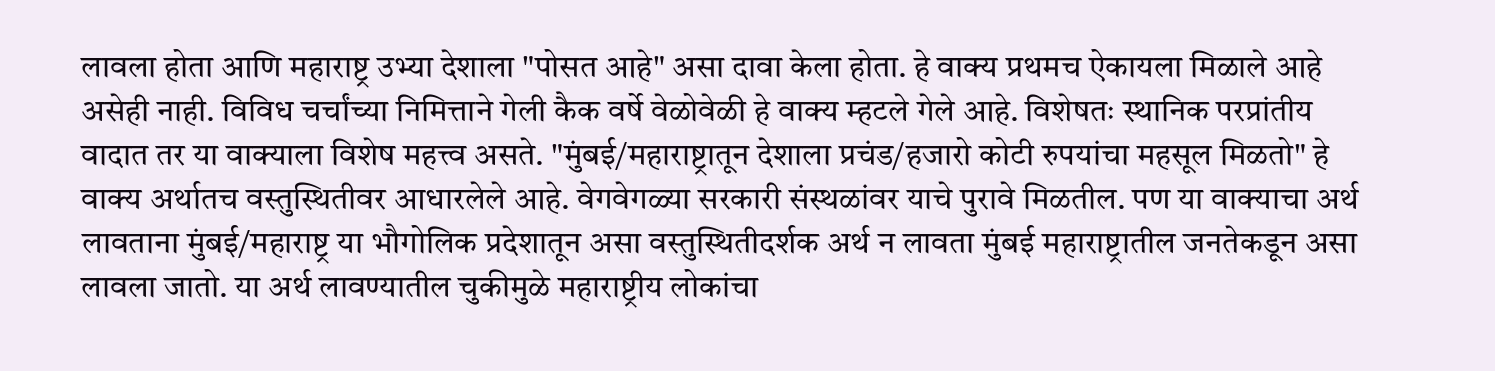लावला होता आणि महाराष्ट्र उभ्या देशाला "पोसत आहे" असा दावा केला होता. हे वाक्य प्रथमच ऐकायला मिळाले आहे असेही नाही. विविध चर्चांच्या निमित्ताने गेली कैक वर्षे वेळोवेळी हे वाक्य म्हटले गेले आहे. विशेषतः स्थानिक परप्रांतीय वादात तर या वाक्याला विशेष महत्त्व असते. "मुंबई/महाराष्ट्रातून देशाला प्रचंड/हजारो कोटी रुपयांचा महसूल मिळतो" हे वाक्य अर्थातच वस्तुस्थितीवर आधारलेले आहे. वेगवेगळ्या सरकारी संस्थळांवर याचे पुरावे मिळतील. पण या वाक्याचा अर्थ लावताना मुंबई/महाराष्ट्र या भौगोलिक प्रदेशातून असा वस्तुस्थितीदर्शक अर्थ न लावता मुंबई महाराष्ट्रातील जनतेकडून असा लावला जातो. या अर्थ लावण्यातील चुकीमुळे महाराष्ट्रीय लोकांचा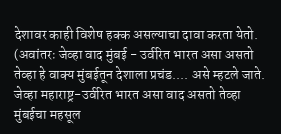देशावर काही विशेष हक्क असल्याचा दावा करता येतो. (अवांतरः जेव्हा वाद मुंबई - उर्वरित भारत असा असतो तेव्हा हे वाक्य मुंबईतून देशाला प्रचंड.... असे म्हटले जाते. जेव्हा महाराष्ट्र-उर्वरित भारत असा वाद असतो तेव्हा मुंबईचा महसूल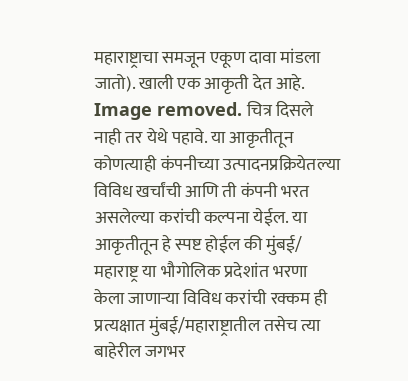महाराष्ट्राचा समजून एकूण दावा मांडला जातो). खाली एक आकृती देत आहे. Image removed. चित्र दिसले नाही तर येथे पहावे. या आकृतीतून कोणत्याही कंपनीच्या उत्पादनप्रक्रियेतल्या विविध खर्चांची आणि ती कंपनी भरत असलेल्या करांची कल्पना येईल. या आकृतीतून हे स्पष्ट होईल की मुंबई/ महाराष्ट्र या भौगोलिक प्रदेशांत भरणा केला जाणार्‍या विविध करांची रक्कम ही प्रत्यक्षात मुंबई/महाराष्ट्रातील तसेच त्या बाहेरील जगभर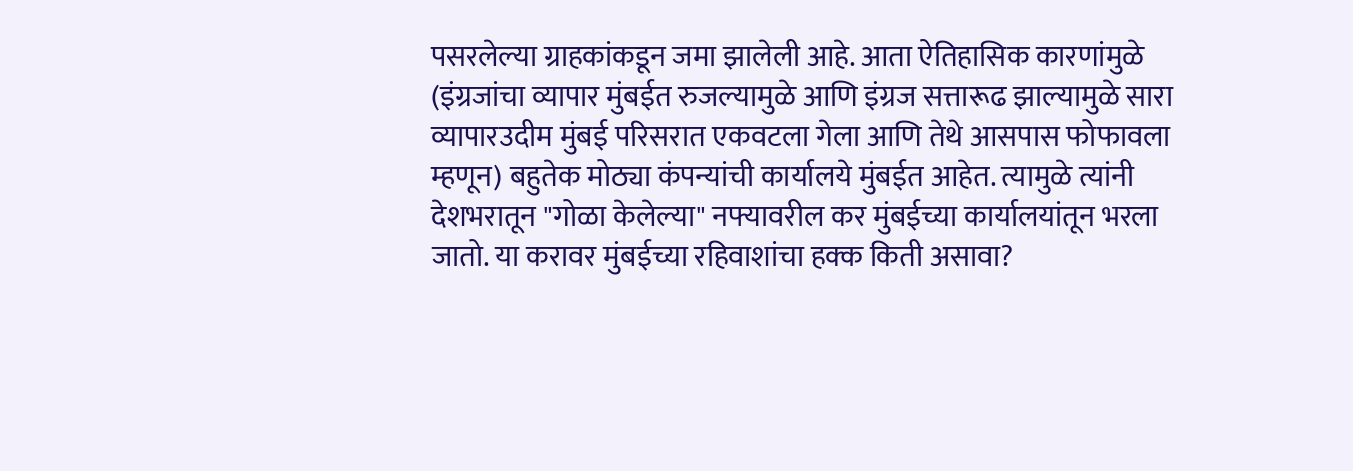पसरलेल्या ग्राहकांकडून जमा झालेली आहे. आता ऐतिहासिक कारणांमुळे (इंग्रजांचा व्यापार मुंबईत रुजल्यामुळे आणि इंग्रज सत्तारूढ झाल्यामुळे सारा व्यापारउदीम मुंबई परिसरात एकवटला गेला आणि तेथे आसपास फोफावला म्हणून) बहुतेक मोठ्या कंपन्यांची कार्यालये मुंबईत आहेत. त्यामुळे त्यांनी देशभरातून "गोळा केलेल्या" नफ्यावरील कर मुंबईच्या कार्यालयांतून भरला जातो. या करावर मुंबईच्या रहिवाशांचा हक्क किती असावा?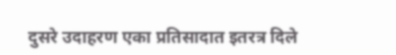दुसरे उदाहरण एका प्रतिसादात इतरत्र दिले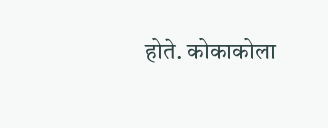होते. कोकाकोला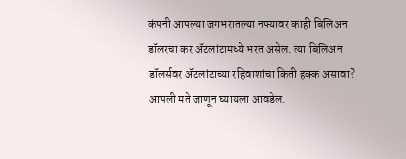कंपनी आपल्या जगभरातल्या नफ्यावर काही बिलिअन डॉलरचा कर अ‍ॅटलांटामध्ये भरत असेल. त्या बिलिअन डॉलर्सवर अ‍ॅटलांटाच्या रहिवाशांचा किती हक्क असावा? आपली मते जाणून घ्यायला आवडेल.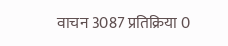वाचन 3087 प्रतिक्रिया 0